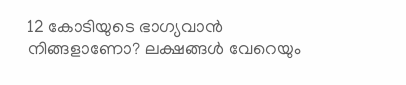12 കോടിയുടെ ഭാഗ്യവാൻ നിങ്ങളാണോ? ലക്ഷങ്ങൾ വേറെയും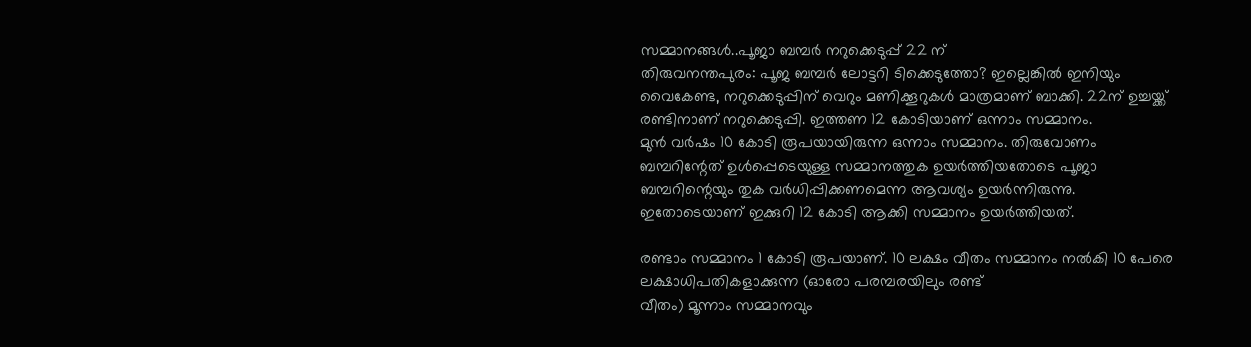സമ്മാനങ്ങൾ..പൂജാ ബമ്പർ നറുക്കെടുപ്പ് 22 ന്
തിരുവനന്തപുരം: പൂജ ബമ്പർ ലോട്ടറി ടിക്കെടുത്തോ? ഇല്ലെങ്കിൽ ഇനിയും വൈകേണ്ട, നറുക്കെടുപ്പിന് വെറും മണിക്കൂറുകൾ മാത്രമാണ് ബാക്കി. 22ന് ഉച്ചയ്ക്ക് രണ്ടിനാണ് നറുക്കെടുപ്പി. ഇത്തണ 12 കോടിയാണ് ഒന്നാം സമ്മാനം.
മുൻ വർഷം 10 കോടി രൂപയായിരുന്ന ഒന്നാം സമ്മാനം. തിരുവോണം ബമ്പറിന്റേത് ഉൾപ്പെടെയുള്ള സമ്മാനത്തുക ഉയർത്തിയതോടെ പൂജാ ബമ്പറിന്റെയും തുക വർധിപ്പിക്കണമെന്ന ആവശ്യം ഉയർന്നിരുന്നു. ഇതോടെയാണ് ഇക്കുറി 12 കോടി ആക്കി സമ്മാനം ഉയർത്തിയത്.

രണ്ടാം സമ്മാനം 1 കോടി രൂപയാണ്. 10 ലക്ഷം വീതം സമ്മാനം നൽകി 10 പേരെ ലക്ഷാധിപതികളാക്കുന്ന (ഓരോ പരമ്പരയിലും രണ്ട്
വീതം) മൂന്നാം സമ്മാനവും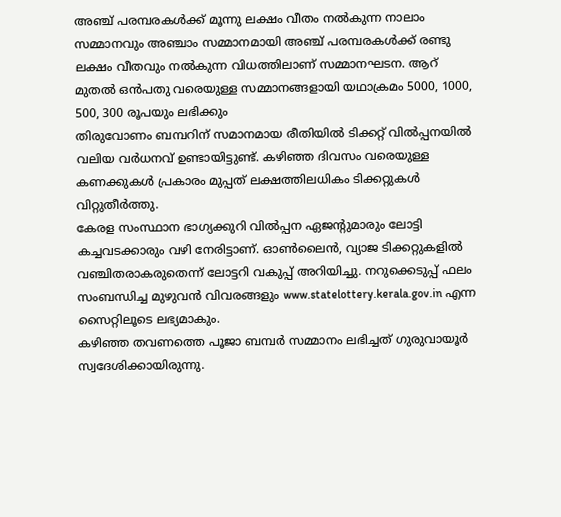അഞ്ച് പരമ്പരകൾക്ക് മൂന്നു ലക്ഷം വീതം നൽകുന്ന നാലാം സമ്മാനവും അഞ്ചാം സമ്മാനമായി അഞ്ച് പരമ്പരകൾക്ക് രണ്ടു ലക്ഷം വീതവും നൽകുന്ന വിധത്തിലാണ് സമ്മാനഘടന. ആറ് മുതൽ ഒൻപതു വരെയുള്ള സമ്മാനങ്ങളായി യഥാക്രമം 5000, 1000, 500, 300 രൂപയും ലഭിക്കും
തിരുവോണം ബമ്പറിന് സമാനമായ രീതിയിൽ ടിക്കറ്റ് വിൽപ്പനയിൽ വലിയ വർധനവ് ഉണ്ടായിട്ടുണ്ട്. കഴിഞ്ഞ ദിവസം വരെയുള്ള കണക്കുകൾ പ്രകാരം മുപ്പത് ലക്ഷത്തിലധികം ടിക്കറ്റുകൾ വിറ്റുതീർത്തു.
കേരള സംസ്ഥാന ഭാഗ്യക്കുറി വിൽപ്പന ഏജന്റുമാരും ലോട്ടി കച്ചവടക്കാരും വഴി നേരിട്ടാണ്. ഓൺലൈൻ, വ്യാജ ടിക്കറ്റുകളിൽ വഞ്ചിതരാകരുതെന്ന് ലോട്ടറി വകുപ്പ് അറിയിച്ചു. നറുക്കെടുപ്പ് ഫലം സംബന്ധിച്ച മുഴുവൻ വിവരങ്ങളും www.statelottery.kerala.gov.in എന്ന സൈറ്റിലൂടെ ലഭ്യമാകും.
കഴിഞ്ഞ തവണത്തെ പൂജാ ബമ്പർ സമ്മാനം ലഭിച്ചത് ഗുരുവായൂർ സ്വദേശിക്കായിരുന്നു.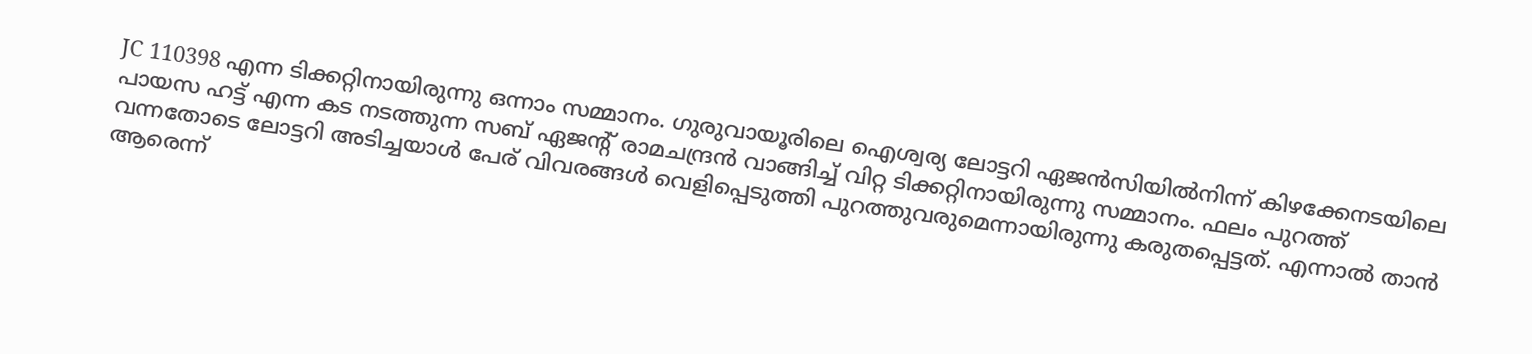JC 110398 എന്ന ടിക്കറ്റിനായിരുന്നു ഒന്നാം സമ്മാനം. ഗുരുവായൂരിലെ ഐശ്വര്യ ലോട്ടറി ഏജൻസിയിൽനിന്ന് കിഴക്കേനടയിലെ പായസ ഹട്ട് എന്ന കട നടത്തുന്ന സബ് ഏജന്റ് രാമചന്ദ്രൻ വാങ്ങിച്ച് വിറ്റ ടിക്കറ്റിനായിരുന്നു സമ്മാനം. ഫലം പുറത്ത് വന്നതോടെ ലോട്ടറി അടിച്ചയാൾ പേര് വിവരങ്ങൾ വെളിപ്പെടുത്തി പുറത്തുവരുമെന്നായിരുന്നു കരുതപ്പെട്ടത്. എന്നാൽ താൻ ആരെന്ന്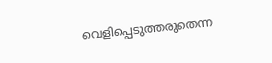വെളിപ്പെടുത്തരുതെന്ന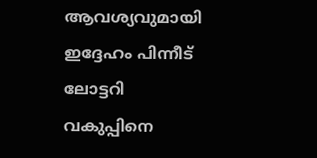ആവശ്യവുമായി ഇദ്ദേഹം പിന്നീട് ലോട്ടറി വകുപ്പിനെ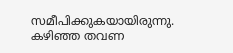സമീപിക്കുകയായിരുന്നു. കഴിഞ്ഞ തവണ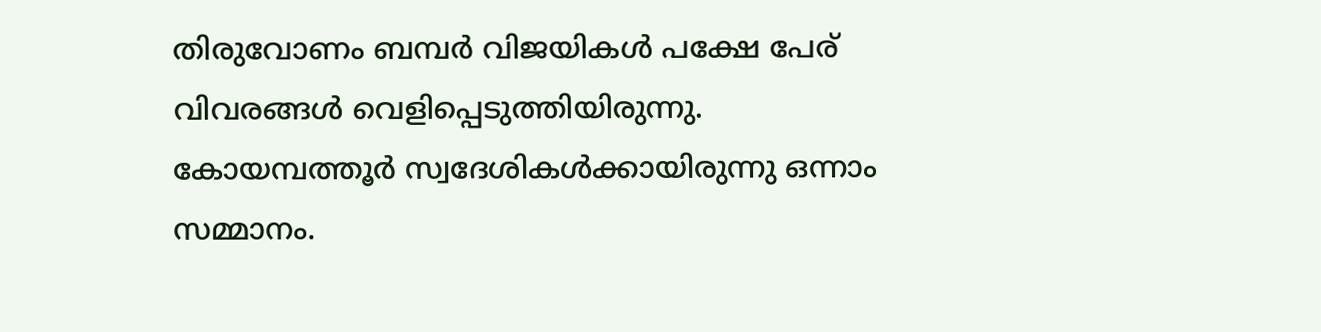തിരുവോണം ബമ്പർ വിജയികൾ പക്ഷേ പേര് വിവരങ്ങൾ വെളിപ്പെടുത്തിയിരുന്നു. കോയമ്പത്തൂർ സ്വദേശികൾക്കായിരുന്നു ഒന്നാം സമ്മാനം.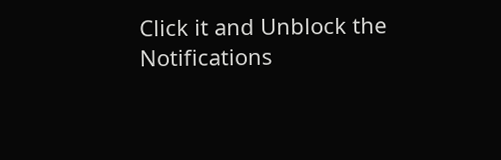Click it and Unblock the Notifications